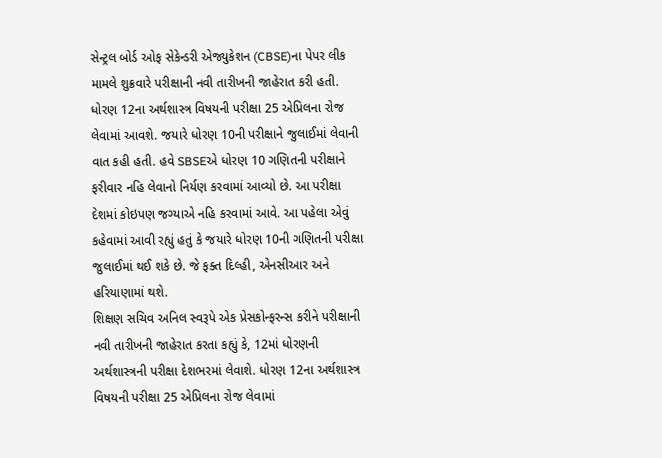સેન્ટ્રલ બોર્ડ ઓફ સેકેન્ડરી એજ્યુકેશન (CBSE)ના પેપર લીક મામલે શુક્રવારે પરીક્ષાની નવી તારીખની જાહેરાત કરી હતી. ધોરણ 12ના અર્થશાસ્ત્ર વિષયની પરીક્ષા 25 એપ્રિલના રોજ લેવામાં આવશે. જયારે ધોરણ 10ની પરીક્ષાને જુલાઈમાં લેવાની વાત કહી હતી. હવે SBSEએ ધોરણ 10 ગણિતની પરીક્ષાને ફરીવાર નહિ લેવાનો નિર્યણ કરવામાં આવ્યો છે. આ પરીક્ષા દેશમાં કોઇપણ જગ્યાએ નહિ કરવામાં આવે. આ પહેલા એવું કહેવામાં આવી રહ્યું હતું કે જયારે ધોરણ 10ની ગણિતની પરીક્ષા જુલાઈમાં થઈ શકે છે. જે ફક્ત દિલ્હી, એનસીઆર અને હરિયાણામાં થશે.
શિક્ષણ સચિવ અનિલ સ્વરૂપે એક પ્રેસકોન્ફરન્સ કરીને પરીક્ષાની નવી તારીખની જાહેરાત કરતા કહ્યું કે, 12માં ધોરણની અર્થશાસ્ત્રની પરીક્ષા દેશભરમાં લેવાશે. ધોરણ 12ના અર્થશાસ્ત્ર વિષયની પરીક્ષા 25 એપ્રિલના રોજ લેવામાં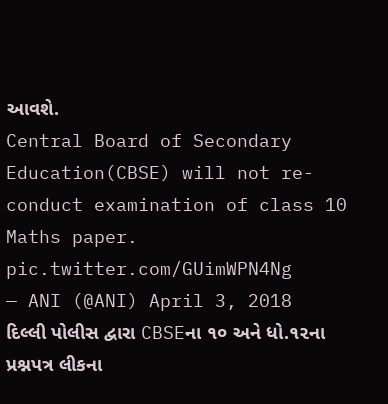આવશે.
Central Board of Secondary Education(CBSE) will not re-conduct examination of class 10 Maths paper. pic.twitter.com/GUimWPN4Ng
— ANI (@ANI) April 3, 2018
દિલ્લી પોલીસ દ્વારા CBSEના ૧૦ અને ધો.૧૨ના પ્રશ્નપત્ર લીકના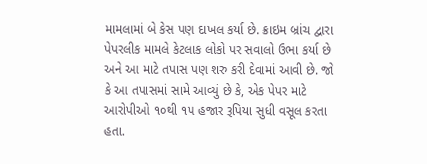મામલામાં બે કેસ પણ દાખલ કર્યા છે. ક્રાઇમ બ્રાંચ દ્વારા પેપરલીક મામલે કેટલાક લોકો પર સવાલો ઉભા કર્યા છે અને આ માટે તપાસ પણ શરુ કરી દેવામાં આવી છે. જો કે આ તપાસમાં સામે આવ્યું છે કે, એક પેપર માટે આરોપીઓ ૧૦થી ૧૫ હજાર રૂપિયા સુધી વસૂલ કરતા હતા.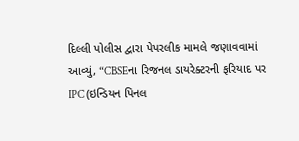દિલ્લી પોલીસ દ્વારા પેપરલીક મામલે જણાવવામાં આવ્યું, “CBSEના રિજનલ ડાયરેક્ટરની ફરિયાદ પર IPC (ઇન્ડિયન પિનલ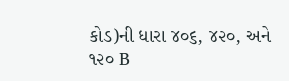કોડ)ની ધારા ૪૦૬, ૪૨૦, અને ૧૨૦ B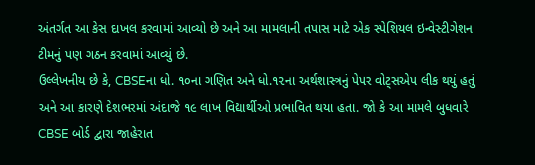અંતર્ગત આ કેસ દાખલ કરવામાં આવ્યો છે અને આ મામલાની તપાસ માટે એક સ્પેશિયલ ઇન્વેસ્ટીગેશન ટીમનું પણ ગઠન કરવામાં આવ્યું છે.
ઉલ્લેખનીય છે કે, CBSEના ધો. ૧૦ના ગણિત અને ધો.૧૨ના અર્થશાસ્ત્રનું પેપર વોટ્સએપ લીક થયું હતું અને આ કારણે દેશભરમાં અંદાજે ૧૯ લાખ વિદ્યાર્થીઓ પ્રભાવિત થયા હતા. જો કે આ મામલે બુધવારે CBSE બોર્ડ દ્વારા જાહેરાત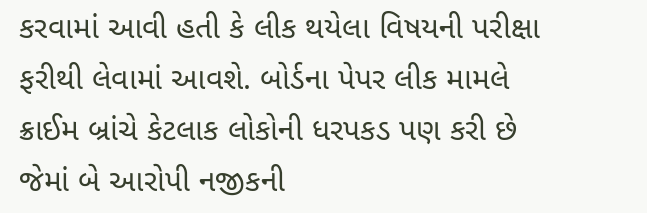કરવામાં આવી હતી કે લીક થયેલા વિષયની પરીક્ષા ફરીથી લેવામાં આવશે. બોર્ડના પેપર લીક મામલે ક્રાઈમ બ્રાંચે કેટલાક લોકોની ધરપકડ પણ કરી છે જેમાં બે આરોપી નજીકની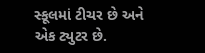સ્કૂલમાં ટીચર છે અને એક ટ્યુટર છે.